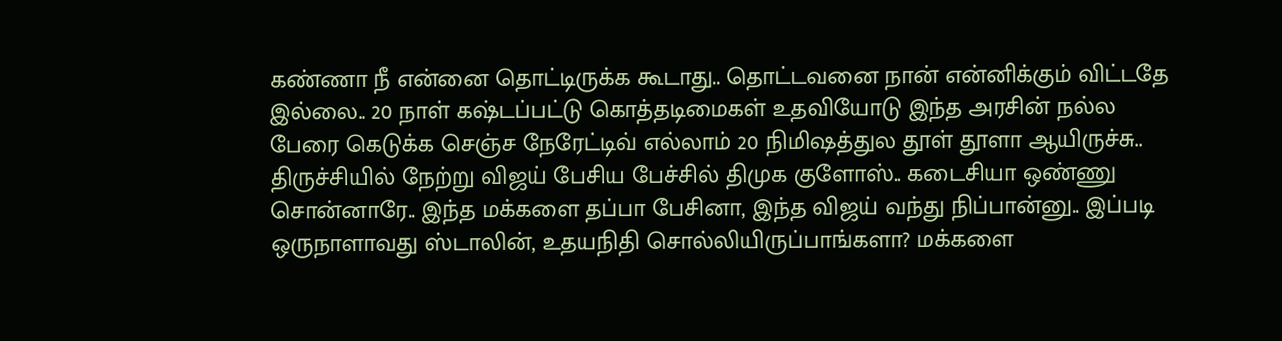கண்ணா நீ என்னை தொட்டிருக்க கூடாது.. தொட்டவனை நான் என்னிக்கும் விட்டதே இல்லை.. 20 நாள் கஷ்டப்பட்டு கொத்தடிமைகள் உதவியோடு இந்த அரசின் நல்ல பேரை கெடுக்க செஞ்ச நேரேட்டிவ் எல்லாம் 20 நிமிஷத்துல தூள் தூளா ஆயிருச்சு.. திருச்சியில் நேற்று விஜய் பேசிய பேச்சில் திமுக குளோஸ்.. கடைசியா ஒண்ணு சொன்னாரே.. இந்த மக்களை தப்பா பேசினா, இந்த விஜய் வந்து நிப்பான்னு.. இப்படி ஒருநாளாவது ஸ்டாலின், உதயநிதி சொல்லியிருப்பாங்களா? மக்களை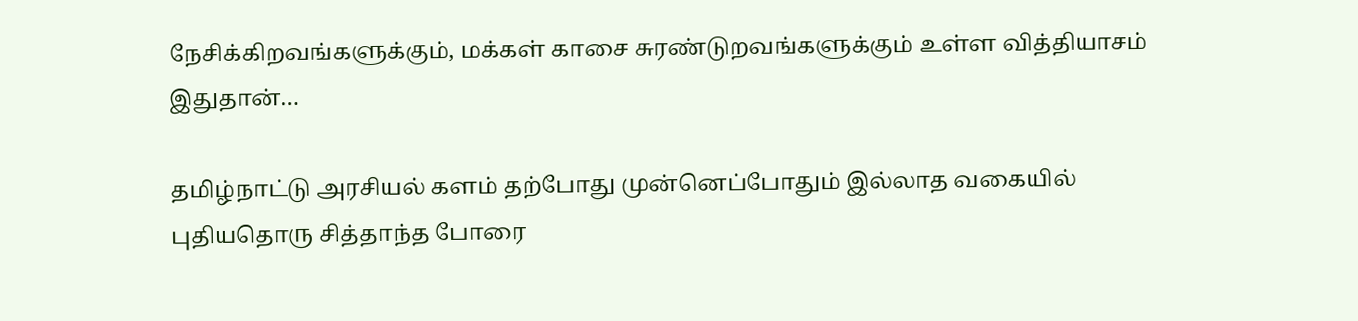நேசிக்கிறவங்களுக்கும், மக்கள் காசை சுரண்டுறவங்களுக்கும் உள்ள வித்தியாசம் இதுதான்…

தமிழ்நாட்டு அரசியல் களம் தற்போது முன்னெப்போதும் இல்லாத வகையில் புதியதொரு சித்தாந்த போரை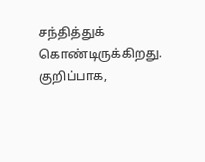சந்தித்துக் கொண்டிருக்கிறது. குறிப்பாக,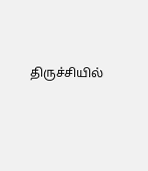திருச்சியில்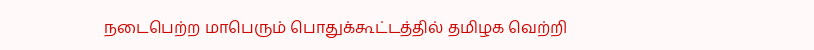நடைபெற்ற மாபெரும் பொதுக்கூட்டத்தில் தமிழக வெற்றி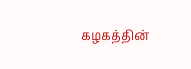கழகத்தின்